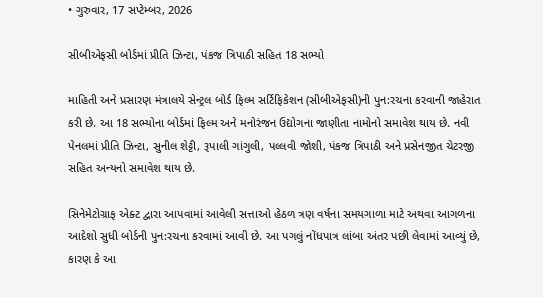• ગુરુવાર, 17 સપ્ટેમ્બર, 2026

સીબીએફસી બોર્ડમાં પ્રીતિ ઝિન્ટા, પંકજ ત્રિપાઠી સહિત 18 સભ્યો

માહિતી અને પ્રસારણ મંત્રાલયે સેન્ટ્રલ બોર્ડ ફિલ્મ સર્ટિફિકેશન (સીબીએફસી)ની પુન:રચના કરવાની જાહેરાત કરી છે. આ 18 સભ્યોના બોર્ડમાં ફિલ્મ અને મનોરંજન ઉદ્યોગના જાણીતા નામોનો સમાવેશ થાય છે. નવી પેનલમાં પ્રીતિ ઝિન્ટા, સુનીલ શેટ્ટી, રૂપાલી ગાંગુલી, પલ્લવી જોશી, પંકજ ત્રિપાઠી અને પ્રસેનજીત ચેટરજી સહિત અન્યનો સમાવેશ થાય છે.

સિનેમેટોગ્રાફ એક્ટ દ્વારા આપવામાં આવેલી સત્તાઓ હેઠળ ત્રણ વર્ષના સમયગાળા માટે અથવા આગળના આદેશો સુધી બોર્ડની પુન:રચના કરવામાં આવી છે. આ પગલું નોંધપાત્ર લાંબા અંતર પછી લેવામાં આવ્યું છે, કારણ કે આ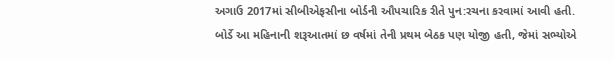અગાઉ 2017માં સીબીએફસીના બોર્ડની ઔપચારિક રીતે પુન:રચના કરવામાં આવી હતી. બોર્ડે આ મહિનાની શરૂઆતમાં છ વર્ષમાં તેની પ્રથમ બેઠક પણ યોજી હતી, જેમાં સભ્યોએ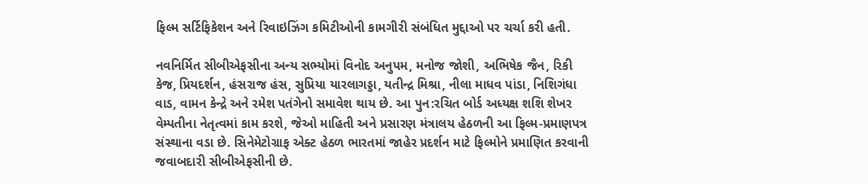ફિલ્મ સર્ટિફિકેશન અને રિવાઇઝિંગ કમિટીઓની કામગીરી સંબંધિત મુદ્દાઓ પર ચર્ચા કરી હતી.

નવનિર્મિત સીબીએફસીના અન્ય સભ્યોમાં વિનોદ અનુપમ, મનોજ જોશી, અભિષેક જૈન, રિકી કેજ, પ્રિયદર્શન, હંસરાજ હંસ, સુપ્રિયા યારલાગડ્ડા, યતીન્દ્ર મિશ્રા, નીલા માધવ પાંડા, નિશિગંધા વાડ, વામન કેન્દ્રે અને રમેશ પતંગેનો સમાવેશ થાય છે. આ પુન:રચિત બોર્ડ અધ્યક્ષ શશિ શેખર વેમ્પતીના નેતૃત્વમાં કામ કરશે, જેઓ માહિતી અને પ્રસારણ મંત્રાલય હેઠળની આ ફિલ્મ-પ્રમાણપત્ર સંસ્થાના વડા છે. સિનેમેટોગ્રાફ એક્ટ હેઠળ ભારતમાં જાહેર પ્રદર્શન માટે ફિલ્મોને પ્રમાણિત કરવાની જવાબદારી સીબીએફસીની છે.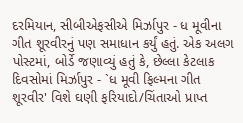દરમિયાન, સીબીએફસીએ મિર્ઝાપુર - ધ મૂવીના ગીત શૂરવીરનું પણ સમાધાન કર્યું હતું. એક અલગ પોસ્ટમાં, બોર્ડે જણાવ્યું હતું કે, છેલ્લા કેટલાક દિવસોમાં મિર્ઝાપુર - `ધ મૂવી ફિલ્મના ગીત શૂરવીર' વિશે ઘણી ફરિયાદો/ચિંતાઓ પ્રાપ્ત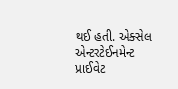થઈ હતી. એક્સેલ એન્ટરટેઈનમેન્ટ પ્રાઈવેટ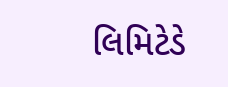લિમિટેડે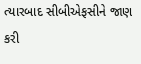ત્યારબાદ સીબીએફસીને જાણ કરી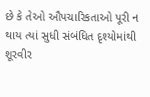છે કે તેઓ ઔપચારિકતાઓ પૂરી ન થાય ત્યાં સુધી સંબંધિત દૃશ્યોમાંથી શૂરવીર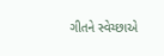ગીતને સ્વેચ્છાએ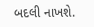બદલી નાખશે.